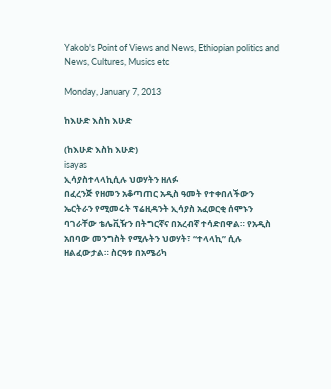Yakob's Point of Views and News, Ethiopian politics and News, Cultures, Musics etc

Monday, January 7, 2013

ከእሁድ እስከ እሁድ

(ከእሁድ እስከ እሁድ)
isayas
ኢሳያስተላላኪሲሉ ህወሃትን ዘለፉ
በፈረንጅ የዘመን አቆጣጠር አዲስ ዓመት የተቀበለችውን ኤርትራን የሚመሩት ፕሬዚዳንት ኢሳያስ አፈወርቂ ሰሞኑን ባገራቸው ቴሌቪዥን በትግርኛና በአረብኛ ተሳድበዋል። የአዲስ አበባው መንግስት የሚሉትን ህወሃት፣ “ተላላኪ” ሲሉ ዘልፈውታል። ስርዓቱ በአሜሪካ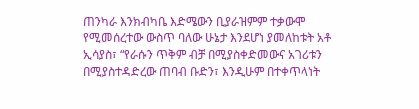ጠንካራ እንክብካቤ እድሜውን ቢያራዝምም ተቃውሞ የሚመሰረተው ውስጥ ባለው ሁኔታ እንደሆነ ያመለከቱት አቶ ኢሳያስ፣ “የራሱን ጥቅም ብቻ በሚያስቀድመውና አገሪቱን በሚያስተዳድረው ጠባብ ቡድን፣ እንዲሁም በተቀጥላነት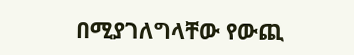በሚያገለግላቸው የውጪ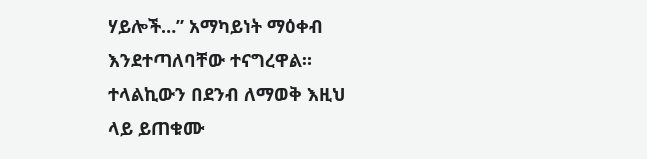ሃይሎች…” አማካይነት ማዕቀብ እንደተጣለባቸው ተናግረዋል። ተላልኪውን በደንብ ለማወቅ እዚህ ላይ ይጠቁሙ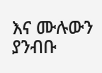እና ሙሉውን ያንብቡ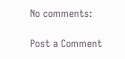No comments:

Post a Comment